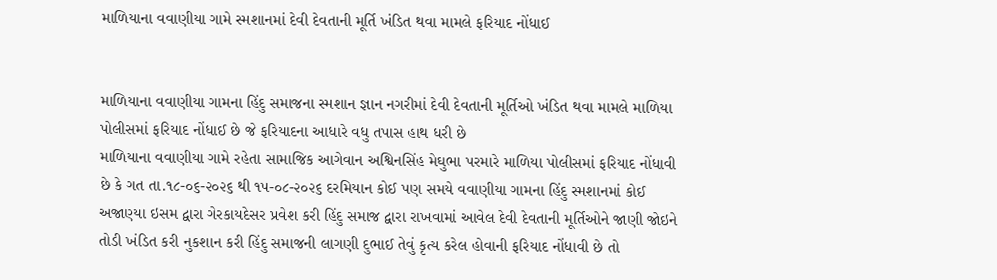માળિયાના વવાણીયા ગામે સ્મશાનમાં દેવી દેવતાની મૂર્તિ ખંડિત થવા મામલે ફરિયાદ નોંધાઈ


માળિયાના વવાણીયા ગામના હિંદુ સમાજના સ્મશાન જ્ઞાન નગરીમાં દેવી દેવતાની મૂર્તિઓ ખંડિત થવા મામલે માળિયા પોલીસમાં ફરિયાદ નોંધાઈ છે જે ફરિયાદના આધારે વધુ તપાસ હાથ ધરી છે
માળિયાના વવાણીયા ગામે રહેતા સામાજિક આગેવાન અશ્વિનસિંહ મેઘુભા પરમારે માળિયા પોલીસમાં ફરિયાદ નોંધાવી છે કે ગત તા.૧૮-૦૬-૨૦૨૬ થી ૧૫-૦૮-૨૦૨૬ દરમિયાન કોઈ પણ સમયે વવાણીયા ગામના હિંદુ સ્મશાનમાં કોઈ અજાણ્યા ઇસમ દ્વારા ગેરકાયદેસર પ્રવેશ કરી હિંદુ સમાજ દ્વારા રાખવામાં આવેલ દેવી દેવતાની મૂર્તિઓને જાણી જોઇને તોડી ખંડિત કરી નુકશાન કરી હિંદુ સમાજની લાગણી દુભાઈ તેવું કૃત્ય કરેલ હોવાની ફરિયાદ નોંધાવી છે તો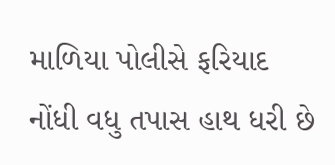માળિયા પોલીસે ફરિયાદ નોંધી વધુ તપાસ હાથ ધરી છે